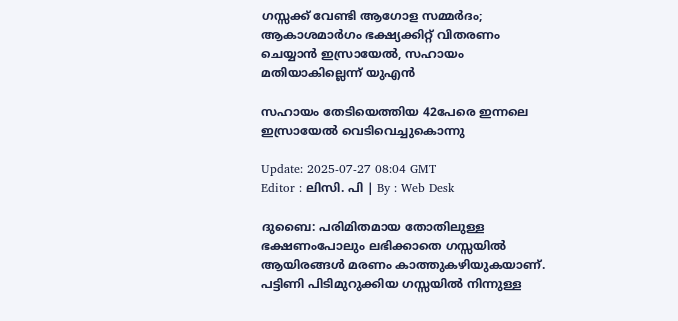ഗസ്സക്ക് വേണ്ടി ആഗോള സമ്മർദം; ആകാശമാർഗം ഭക്ഷ്യക്കിറ്റ് വിതരണം ചെയ്യാൻ ഇസ്രായേൽ, സഹായം മതിയാകില്ലെന്ന് യുഎന്‍

സഹായം തേടിയെത്തിയ 42പേരെ ഇന്നലെ ഇസ്രായേൽ വെടിവെച്ചുകൊന്നു

Update: 2025-07-27 08:04 GMT
Editor : ലിസി. പി | By : Web Desk

ദുബൈ: പരിമിതമായ തോതിലുള്ള ഭക്ഷണംപോലും ലഭിക്കാതെ ഗസ്സയിൽ ആയിരങ്ങൾ മരണം കാത്തുകഴിയുകയാണ്. പട്ടിണി പിടിമുറുക്കിയ ഗസ്സയിൽ നിന്നുള്ള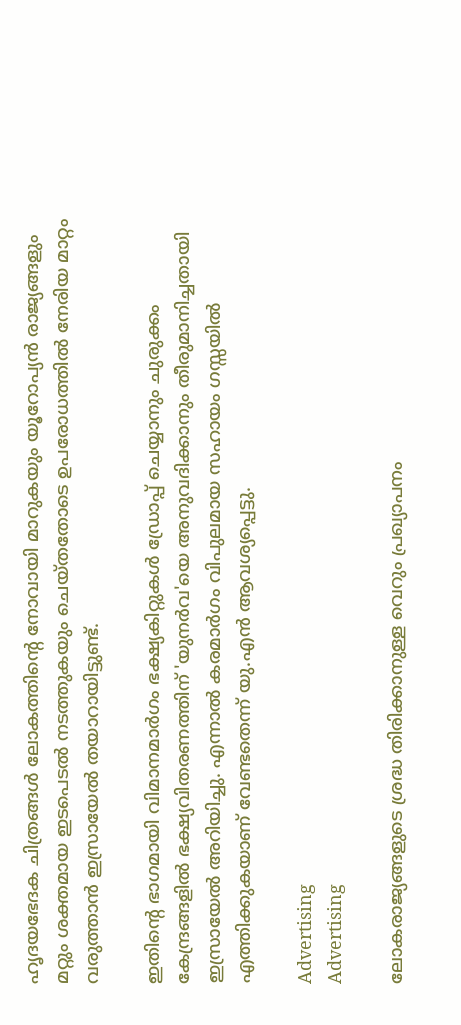ഹൃദയഭേദക ചിത്രങ്ങൾ ലോകത്തിന്‍റെ നോവായി മാറുകയും യൂറോപ്യൻ രാജ്യങ്ങളും മറ്റും ശക്തമായ ഇടപെടൽ നടത്തുകയും ചെയ്തതോടെ ഉപരോധത്തിൽ നേരിയ മാറ്റം വരുത്താൻ ഇസ്രായേൽ തയാറായിട്ടുണ്ട്.

ഇതിന്‍റെ ഭാഗമായി വിമാനമാർഗം ഭക്ഷ്യകിറ്റുകൾ ഡ്രോപ്പ് ചെയ്യാനും ചുരുക്കം കേന്ദ്രങ്ങളിൽ ഭക്ഷ്യവിതരണത്തിന് 'യുനർവ'യെ അനുവദിക്കാനും തീരുമാനിച്ചതായി ഇസ്രായേൽ അറിയിച്ചു. എന്നാൽ കരമാർഗം വിപുലമായ സഹായം ഗസ്സയിൽ എത്തിക്കുകയാണ് വേണ്ടതെന്ന് യു.എൻ ആവശ്യപ്പെട്ടു.

Advertising
Advertising

ലോകരാജ്യങ്ങളുടെ ശ്രദ്ധ തിരിക്കാനുള്ള വെറും പ്രഖ്യാപനം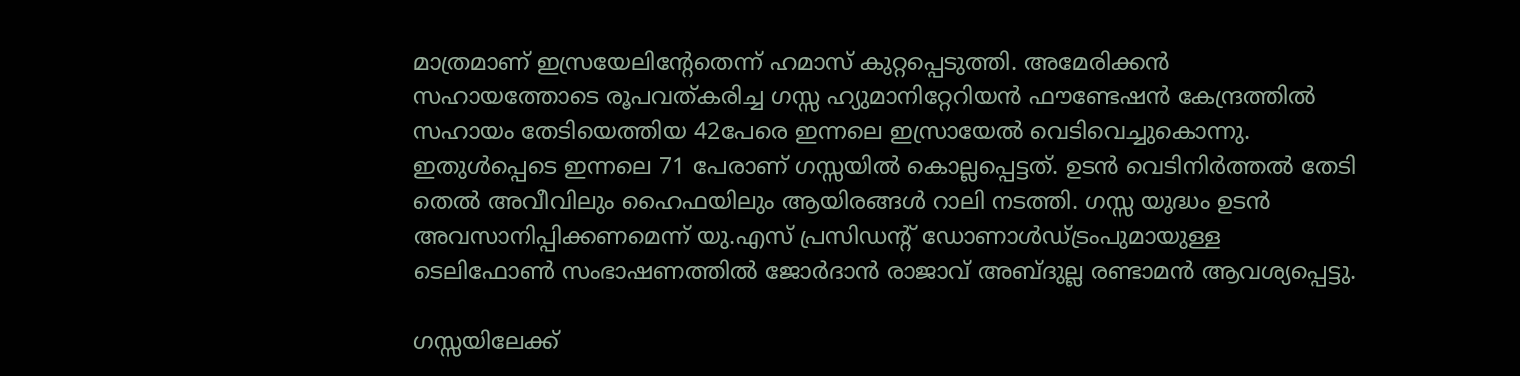മാത്രമാണ് ഇസ്രയേലിന്‍റേതെന്ന് ഹമാസ് കുറ്റപ്പെടുത്തി. അമേരിക്കൻ സഹായത്തോടെ രൂപവത്കരിച്ച ഗസ്സ ഹ്യുമാനിറ്റേറിയൻ ഫൗണ്ടേഷൻ കേന്ദ്രത്തിൽ സഹായം തേടിയെത്തിയ 42പേരെ ഇന്നലെ ഇസ്രായേൽ വെടിവെച്ചുകൊന്നു. ഇതുൾപ്പെടെ ഇന്നലെ 71 പേരാണ് ഗസ്സയിൽ കൊല്ലപ്പെട്ടത്. ഉടൻ വെടിനിർത്തൽ തേടി തെൽ അവീവിലും ഹൈഫയിലും ആയിരങ്ങൾ റാലി നടത്തി. ഗസ്സ യുദ്ധം ഉടൻ അവസാനിപ്പിക്കണമെന്ന് യു.എസ് പ്രസിഡന്‍റ് ഡോണാൾഡ്ട്രംപുമായുള്ള ടെലിഫോൺ സംഭാഷണത്തിൽ ജോർദാൻ രാജാവ് അബ്ദുല്ല രണ്ടാമൻ ആവശ്യപ്പെട്ടു.

ഗസ്സയിലേക്ക്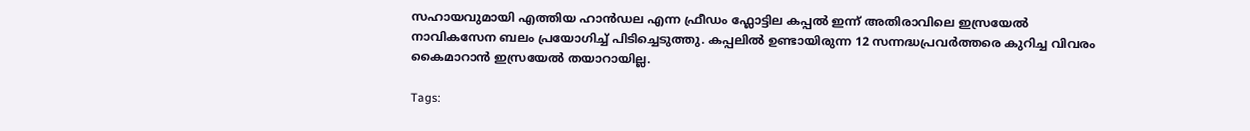സഹായവുമായി എത്തിയ ഹാൻഡല എന്ന ഫ്രീഡം ഫ്ലോട്ടില കപ്പൽ ഇന്ന് അതിരാവിലെ ഇസ്രയേൽ നാവികസേന ബലം പ്രയോഗിച്ച് പിടിച്ചെടുത്തു. കപ്പലിൽ ഉണ്ടായിരുന്ന 12 സന്നദ്ധപ്രവർത്തരെ കുറിച്ച വിവരം കൈമാറാൻ ഇസ്രയേൽ തയാറായില്ല.

Tags: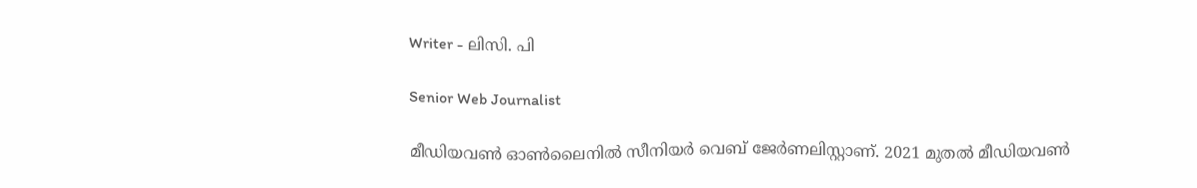Writer - ലിസി. പി

Senior Web Journalist

മീഡിയവൺ ഓൺലൈനിൽ സീനിയർ വെബ് ജേർണലിസ്റ്റാണ്. 2021 മുതൽ മീഡിയവൺ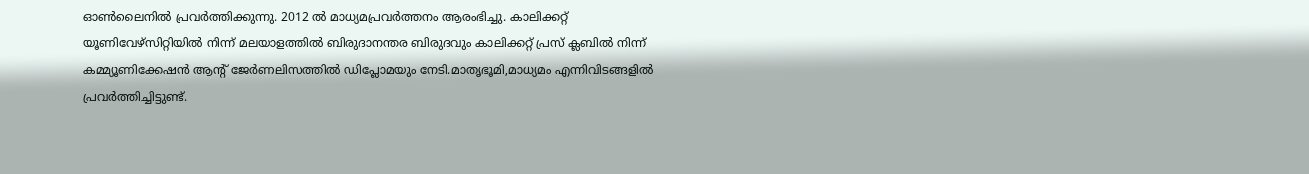ഓൺലൈനിൽ പ്രവർത്തിക്കുന്നു. 2012 ല്‍ മാധ്യമപ്രവര്‍ത്തനം ആരംഭിച്ചു. കാലിക്കറ്റ് യൂണിവേഴ്‌സിറ്റിയിൽ നിന്ന് മലയാളത്തിൽ ബിരുദാനന്തര ബിരുദവും കാലിക്കറ്റ് പ്രസ് ക്ലബിൽ നിന്ന് കമ്മ്യൂണിക്കേഷൻ ആന്റ് ജേർണലിസത്തിൽ ഡിപ്ലോമയും നേടി.മാതൃഭൂമി,മാധ്യമം എന്നിവിടങ്ങളിൽ പ്രവർത്തിച്ചിട്ടുണ്ട്.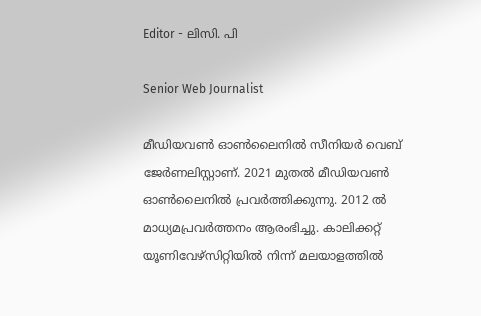Editor - ലിസി. പി

Senior Web Journalist

മീഡിയവൺ ഓൺലൈനിൽ സീനിയർ വെബ് ജേർണലിസ്റ്റാണ്. 2021 മുതൽ മീഡിയവൺ ഓൺലൈനിൽ പ്രവർത്തിക്കുന്നു. 2012 ല്‍ മാധ്യമപ്രവര്‍ത്തനം ആരംഭിച്ചു. കാലിക്കറ്റ് യൂണിവേഴ്‌സിറ്റിയിൽ നിന്ന് മലയാളത്തിൽ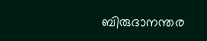ബിരുദാനന്തര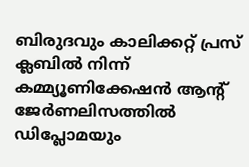ബിരുദവും കാലിക്കറ്റ് പ്രസ് ക്ലബിൽ നിന്ന് കമ്മ്യൂണിക്കേഷൻ ആന്റ് ജേർണലിസത്തിൽ ഡിപ്ലോമയും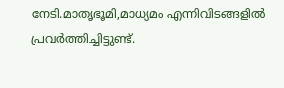നേടി.മാതൃഭൂമി,മാധ്യമം എന്നിവിടങ്ങളിൽ പ്രവർത്തിച്ചിട്ടുണ്ട്.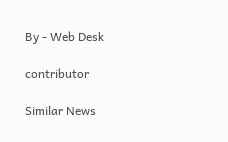By - Web Desk

contributor

Similar News